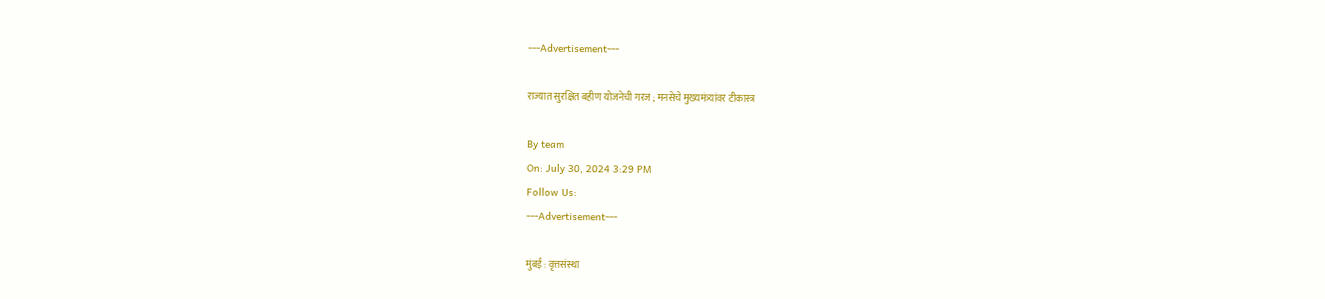---Advertisement---

राज्यात सुरक्षित बहीण योजनेची गरज ; मनसेचे मुख्यमंत्र्यांवर टीकास्त्र

By team
On: July 30, 2024 3:29 PM
Follow Us:
---Advertisement---

मुंबई : वृत्तसंस्था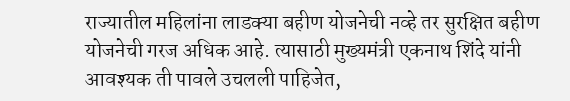राज्यातील महिलांना लाडक्या बहीण योजनेची नव्हे तर सुरक्षित बहीण योजनेची गरज अधिक आहे. त्यासाठी मुख्यमंत्री एकनाथ शिंदे यांनी आवश्यक ती पावले उचलली पाहिजेत,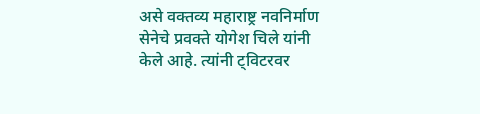असे वक्तव्य महाराष्ट्र नवनिर्माण सेनेचे प्रवक्ते योगेश चिले यांनी केले आहे. त्यांनी ट्विटरवर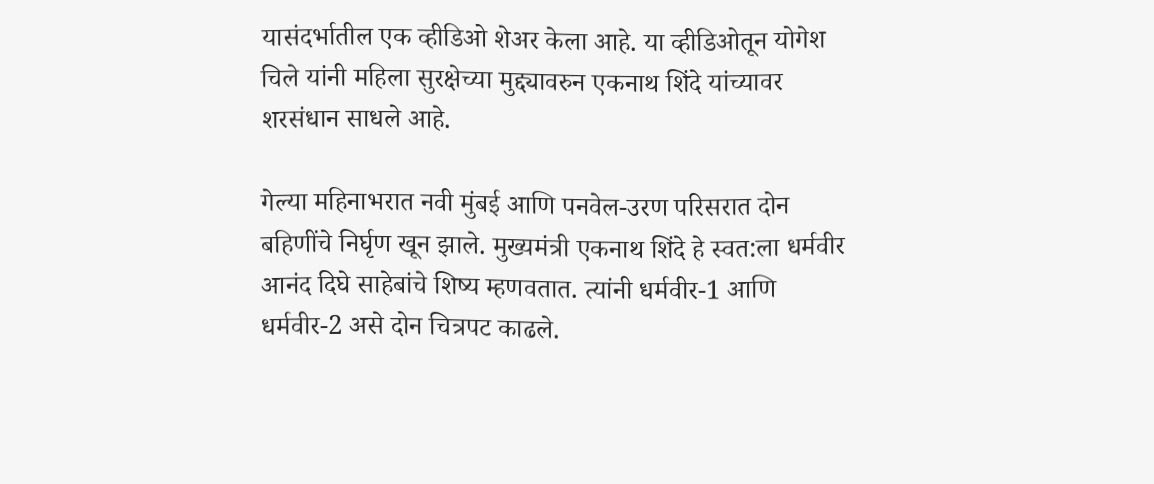यासंदर्भातील एक व्हीडिओ शेअर केला आहे. या व्हीडिओतून योगेश चिले यांनी महिला सुरक्षेच्या मुद्द्यावरुन एकनाथ शिंदे यांच्यावर शरसंधान साधले आहे.

गेल्या महिनाभरात नवी मुंबई आणि पनवेल-उरण परिसरात दोन बहिणींचे निर्घृण खून झाले. मुख्यमंत्री एकनाथ शिंदे हे स्वत:ला धर्मवीर आनंद दिघे साहेबांचे शिष्य म्हणवतात. त्यांनी धर्मवीर-1 आणि धर्मवीर-2 असे दोन चित्रपट काढले.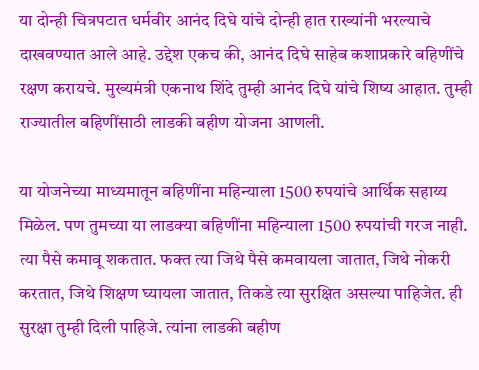या दोन्ही चित्रपटात धर्मवीर आनंद दिघे यांचे दोन्ही हात राख्यांनी भरल्याचे दाखवण्यात आले आहे. उद्देश एकच की, आनंद दिघे साहेब कशाप्रकारे बहिणींचे रक्षण करायचे. मुख्यमंत्री एकनाथ शिंदे तुम्ही आनंद दिघे यांचे शिष्य आहात. तुम्ही राज्यातील बहिणींसाठी लाडकी बहीण योजना आणली.

या योजनेच्या माध्यमातून बहिणींना महिन्याला 1500 रुपयांचे आर्थिक सहाय्य मिळेल. पण तुमच्या या लाडक्या बहिणींना महिन्याला 1500 रुपयांची गरज नाही. त्या पैसे कमावू शकतात. फक्त त्या जिथे पैसे कमवायला जातात, जिथे नोकरी करतात, जिथे शिक्षण घ्यायला जातात, तिकडे त्या सुरक्षित असल्या पाहिजेत. ही सुरक्षा तुम्ही दिली पाहिजे. त्यांना लाडकी बहीण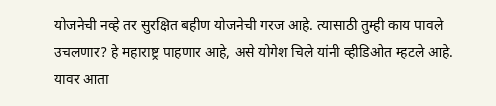योजनेची नव्हे तर सुरक्षित बहीण योजनेची गरज आहे. त्यासाठी तुम्ही काय पावले उचलणार? हे महाराष्ट्र पाहणार आहे, असे योगेश चिले यांनी व्हीडिओत म्हटले आहे. यावर आता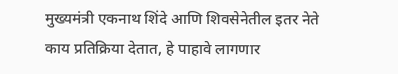मुख्यमंत्री एकनाथ शिंदे आणि शिवसेनेतील इतर नेते काय प्रतिक्रिया देतात, हे पाहावे लागणार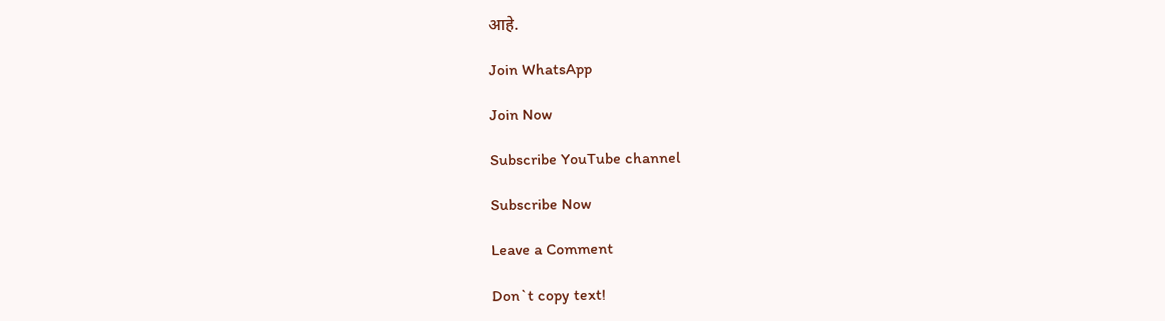आहे.

Join WhatsApp

Join Now

Subscribe YouTube channel

Subscribe Now

Leave a Comment

Don`t copy text!